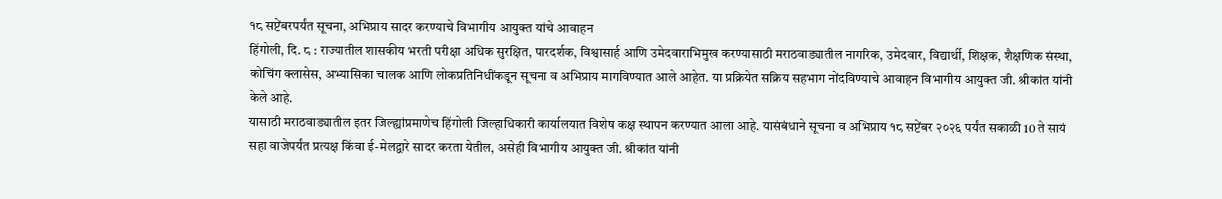१८ सप्टेंबरपर्यंत सूचना, अभिप्राय सादर करण्याचे विभागीय आयुक्त यांचे आवाहन
हिंगोली, दि. ८ : राज्यातील शासकीय भरती परीक्षा अधिक सुरक्षित, पारदर्शक, विश्वासार्ह आणि उमेदवाराभिमुख करण्यासाठी मराठवाड्यातील नागरिक, उमेदवार, विद्यार्थी, शिक्षक, शैक्षणिक संस्था, कोचिंग क्लासेस, अभ्यासिका चालक आणि लोकप्रतिनिधींकडून सूचना व अभिप्राय मागविण्यात आले आहेत. या प्रक्रियेत सक्रिय सहभाग नोंदविण्याचे आवाहन विभागीय आयुक्त जी. श्रीकांत यांनी केले आहे.
यासाठी मराठवाड्यातील इतर जिल्ह्यांप्रमाणेच हिंगोली जिल्हाधिकारी कार्यालयात विशेष कक्ष स्थापन करण्यात आला आहे. यासंबंधाने सूचना व अभिप्राय १८ सप्टेंबर २०२६ पर्यंत सकाळी 10 ते सायं सहा वाजेपर्यंत प्रत्यक्ष किंवा ई-मेलद्वारे सादर करता येतील, असेही विभागीय आयुक्त जी. श्रीकांत यांनी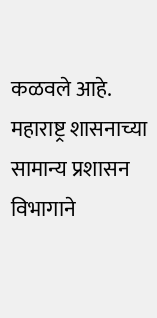कळवले आहे.
महाराष्ट्र शासनाच्या सामान्य प्रशासन विभागाने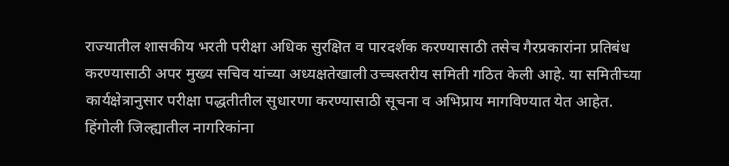राज्यातील शासकीय भरती परीक्षा अधिक सुरक्षित व पारदर्शक करण्यासाठी तसेच गैरप्रकारांना प्रतिबंध करण्यासाठी अपर मुख्य सचिव यांच्या अध्यक्षतेखाली उच्चस्तरीय समिती गठित केली आहे. या समितीच्या कार्यक्षेत्रानुसार परीक्षा पद्धतीतील सुधारणा करण्यासाठी सूचना व अभिप्राय मागविण्यात येत आहेत.
हिंगोली जिल्ह्यातील नागरिकांना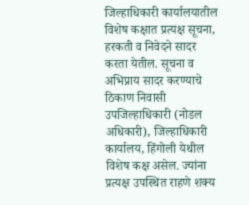जिल्हाधिकारी कार्यालयातील विशेष कक्षात प्रत्यक्ष सूचना, हरकती व निवेदने सादर करता येतील. सूचना व अभिप्राय सादर करण्याचे ठिकाण निवासी उपजिल्हाधिकारी (नोडल अधिकारी), जिल्हाधिकारी कार्यालय, हिंगोली येथील विशेष कक्ष असेल. ज्यांना प्रत्यक्ष उपस्थित राहणे शक्य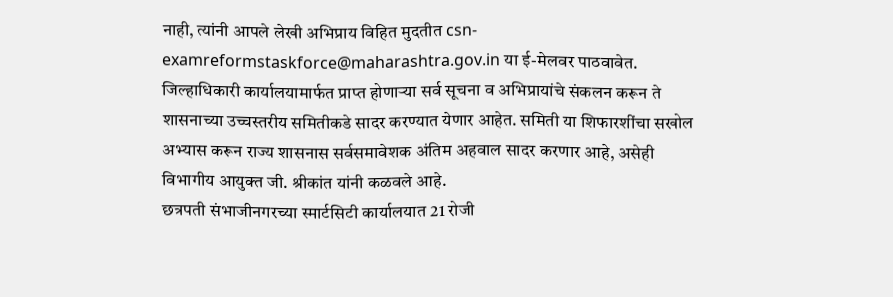नाही, त्यांनी आपले लेखी अभिप्राय विहित मुदतीत csn-examreformstaskforce@maharashtra.gov.in या ई-मेलवर पाठवावेत.
जिल्हाधिकारी कार्यालयामार्फत प्राप्त होणाऱ्या सर्व सूचना व अभिप्रायांचे संकलन करून ते शासनाच्या उच्चस्तरीय समितीकडे सादर करण्यात येणार आहेत. समिती या शिफारशींचा सखोल अभ्यास करून राज्य शासनास सर्वसमावेशक अंतिम अहवाल सादर करणार आहे, असेही विभागीय आयुक्त जी. श्रीकांत यांनी कळवले आहे.
छत्रपती संभाजीनगरच्या स्मार्टसिटी कार्यालयात 21 रोजी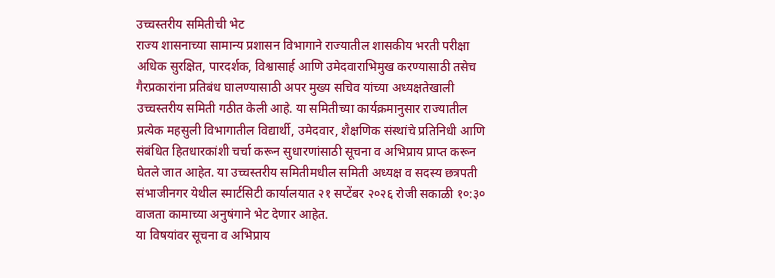उच्चस्तरीय समितीची भेट
राज्य शासनाच्या सामान्य प्रशासन विभागाने राज्यातील शासकीय भरती परीक्षा अधिक सुरक्षित, पारदर्शक, विश्वासार्ह आणि उमेदवाराभिमुख करण्यासाठी तसेच गैरप्रकारांना प्रतिबंध घालण्यासाठी अपर मुख्य सचिव यांच्या अध्यक्षतेखाली उच्चस्तरीय समिती गठीत केली आहे. या समितीच्या कार्यक्रमानुसार राज्यातील प्रत्येक महसुली विभागातील विद्यार्थी, उमेदवार, शैक्षणिक संस्थांचे प्रतिनिधी आणि संबंधित हितधारकांशी चर्चा करून सुधारणांसाठी सूचना व अभिप्राय प्राप्त करून घेतले जात आहेत. या उच्चस्तरीय समितीमधील समिती अध्यक्ष व सदस्य छत्रपती संभाजीनगर येथील स्मार्टसिटी कार्यालयात २१ सप्टेंबर २०२६ रोजी सकाळी १०:३० वाजता कामाच्या अनुषंगाने भेट देणार आहेत.
या विषयांवर सूचना व अभिप्राय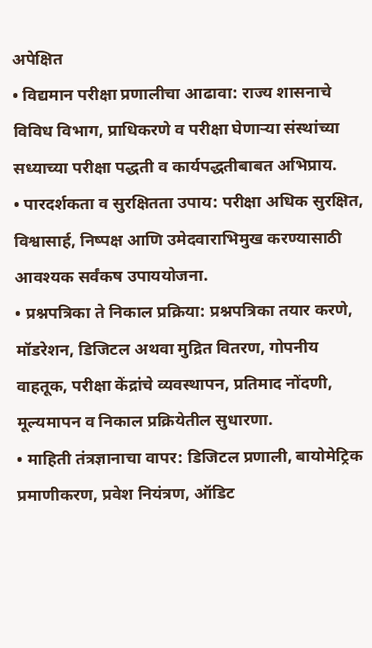अपेक्षित
• विद्यमान परीक्षा प्रणालीचा आढावा: राज्य शासनाचे विविध विभाग, प्राधिकरणे व परीक्षा घेणाऱ्या संस्थांच्या सध्याच्या परीक्षा पद्धती व कार्यपद्धतीबाबत अभिप्राय.
• पारदर्शकता व सुरक्षितता उपाय: परीक्षा अधिक सुरक्षित, विश्वासार्ह, निष्पक्ष आणि उमेदवाराभिमुख करण्यासाठी आवश्यक सर्वंकष उपाययोजना.
• प्रश्नपत्रिका ते निकाल प्रक्रिया: प्रश्नपत्रिका तयार करणे, मॉडरेशन, डिजिटल अथवा मुद्रित वितरण, गोपनीय वाहतूक, परीक्षा केंद्रांचे व्यवस्थापन, प्रतिमाद नोंदणी, मूल्यमापन व निकाल प्रक्रियेतील सुधारणा.
• माहिती तंत्रज्ञानाचा वापर: डिजिटल प्रणाली, बायोमेट्रिक प्रमाणीकरण, प्रवेश नियंत्रण, ऑडिट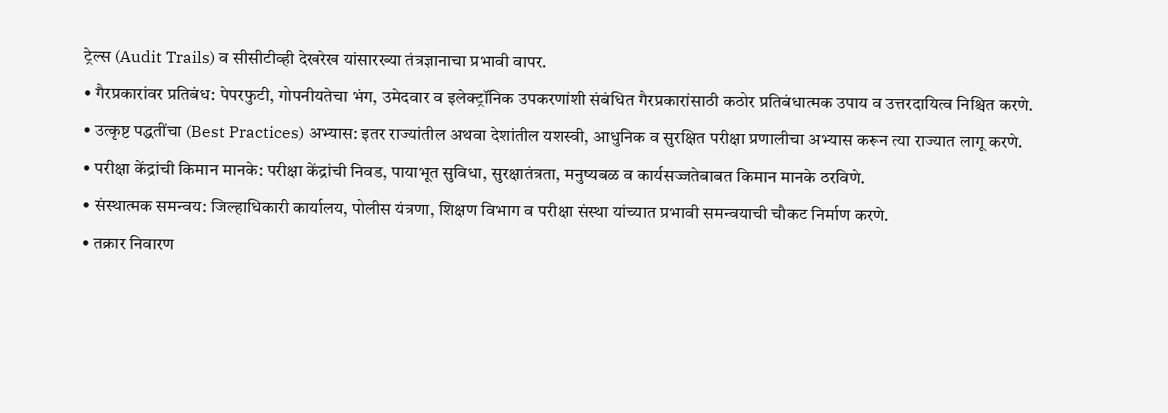ट्रेल्स (Audit Trails) व सीसीटीव्ही देखरेख यांसारख्या तंत्रज्ञानाचा प्रभावी वापर.
• गैरप्रकारांवर प्रतिबंध: पेपरफुटी, गोपनीयतेचा भंग, उमेदवार व इलेक्ट्रॉनिक उपकरणांशी संबंधित गैरप्रकारांसाठी कठोर प्रतिबंधात्मक उपाय व उत्तरदायित्व निश्चित करणे.
• उत्कृष्ट पद्धतींचा (Best Practices) अभ्यास: इतर राज्यांतील अथवा देशांतील यशस्वी, आधुनिक व सुरक्षित परीक्षा प्रणालीचा अभ्यास करून त्या राज्यात लागू करणे.
• परीक्षा केंद्रांची किमान मानके: परीक्षा केंद्रांची निवड, पायाभूत सुविधा, सुरक्षातंत्रता, मनुष्यबळ व कार्यसज्जतेबाबत किमान मानके ठरविणे.
• संस्थात्मक समन्वय: जिल्हाधिकारी कार्यालय, पोलीस यंत्रणा, शिक्षण विभाग व परीक्षा संस्था यांच्यात प्रभावी समन्वयाची चौकट निर्माण करणे.
• तक्रार निवारण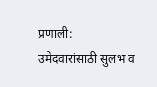प्रणाली: उमेदवारांसाठी सुलभ व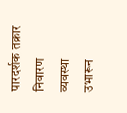पारदर्शक तक्रार निवारण व्यवस्था उभारून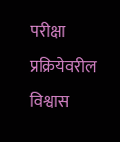परीक्षा प्रक्रियेवरील विश्वास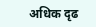अधिक दृढ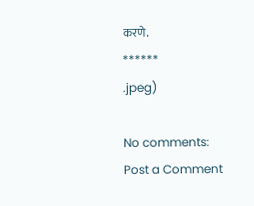करणे.
******
.jpeg)

No comments:
Post a Comment